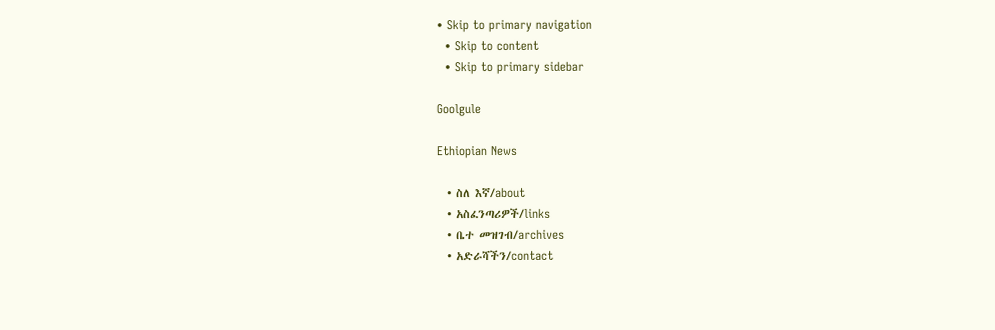• Skip to primary navigation
  • Skip to content
  • Skip to primary sidebar

Goolgule

Ethiopian News

  • ስለ እኛ/about
  • አስፈንጣሪዎች/links
  • ቤተ መዝገብ/archives
  • አድራሻችን/contact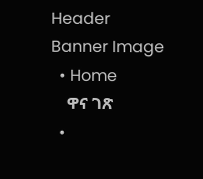Header Banner Image
  • Home
    ዋና ገጽ
  •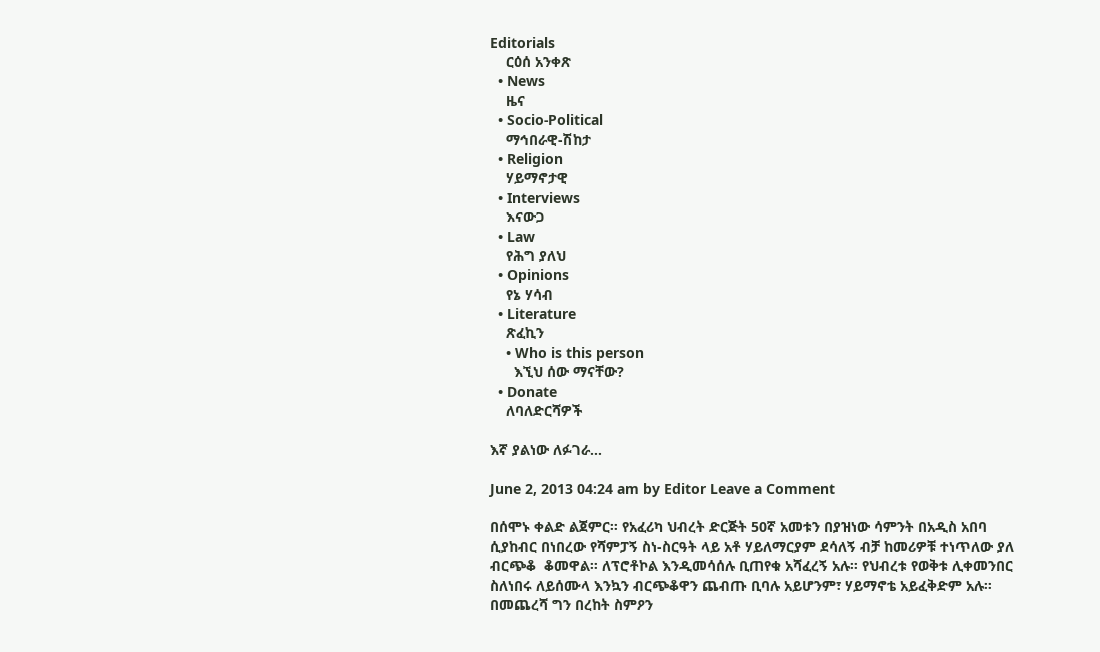Editorials
    ርዕሰ አንቀጽ
  • News
    ዜና
  • Socio-Political
    ማኅበራዊ-ሽከታ
  • Religion
    ሃይማኖታዊ
  • Interviews
    እናውጋ
  • Law
    የሕግ ያለህ
  • Opinions
    የኔ ሃሳብ
  • Literature
    ጽፈኪን
    • Who is this person
      እኚህ ሰው ማናቸው?
  • Donate
    ለባለድርሻዎች

እኛ ያልነው ለፉገራ…

June 2, 2013 04:24 am by Editor Leave a Comment

በሰሞኑ ቀልድ ልጀምር። የአፈሪካ ህብረት ድርጅት 50ኛ አመቱን በያዝነው ሳምንት በአዲስ አበባ ሲያከብር በነበረው የሻምፓኝ ስነ-ስርዓት ላይ አቶ ሃይለማርያም ደሳለኝ ብቻ ከመሪዎቹ ተነጥለው ያለ ብርጭቆ  ቆመዋል። ለፕሮቶኮል እንዲመሳሰሉ ቢጠየቁ አሻፈረኝ አሉ። የህብረቱ የወቅቱ ሊቀመንበር ስለነበሩ ለይሰሙላ እንኳን ብርጭቆዋን ጨብጡ ቢባሉ አይሆንም፣ ሃይማኖቴ አይፈቅድም አሉ።  በመጨረሻ ግን በረከት ስምዖን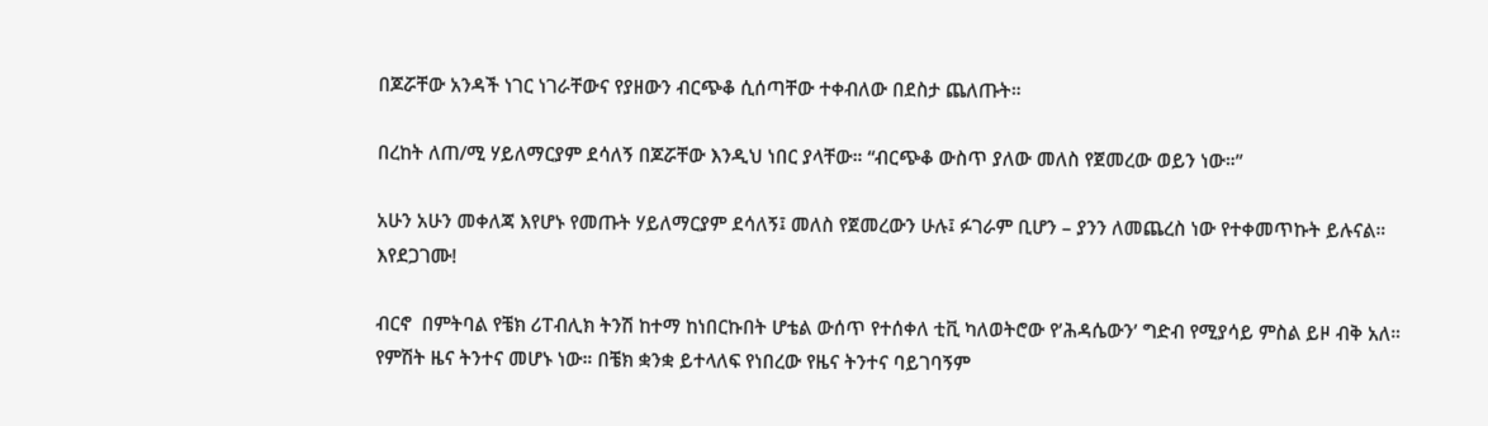በጆሯቸው አንዳች ነገር ነገራቸውና የያዘውን ብርጭቆ ሲሰጣቸው ተቀብለው በደስታ ጨለጡት።

በረከት ለጠ/ሚ ሃይለማርያም ደሳለኝ በጆሯቸው እንዲህ ነበር ያላቸው። “ብርጭቆ ውስጥ ያለው መለስ የጀመረው ወይን ነው።”

አሁን አሁን መቀለጃ እየሆኑ የመጡት ሃይለማርያም ደሳለኝ፤ መለስ የጀመረውን ሁሉ፤ ፉገራም ቢሆን – ያንን ለመጨረስ ነው የተቀመጥኩት ይሉናል። እየደጋገሙ!

ብርኖ  በምትባል የቼክ ሪፐብሊክ ትንሽ ከተማ ከነበርኩበት ሆቴል ውሰጥ የተሰቀለ ቲቪ ካለወትሮው የ’ሕዳሴውን’ ግድብ የሚያሳይ ምስል ይዞ ብቅ አለ። የምሽት ዜና ትንተና መሆኑ ነው። በቼክ ቋንቋ ይተላለፍ የነበረው የዜና ትንተና ባይገባኝም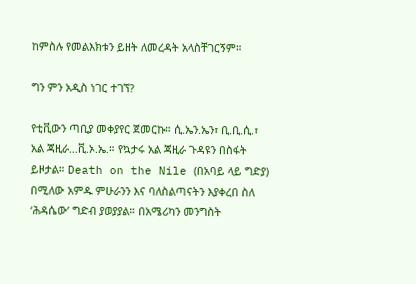ከምስሉ የመልእክቱን ይዘት ለመረዳት አላስቸገርኝም።

ግን ምን አዲስ ነገር ተገኘ?

የቲቪውን ጣቢያ መቀያየር ጀመርኩ። ሲ.ኤን.ኤን፣ ቢ.ቢ.ሲ.፣ አል ጃዚራ…ቪ.ኦ.ኤ.። የኳታሩ አል ጃዚራ ጉዳዩን በስፋት ይዞታል። Death on the Nile (በአባይ ላይ ግድያ) በሚለው አምዱ ምሁራንን እና ባለስልጣናትን እያቀረበ ስለ ‘ሕዳሴው’ ግድብ ያወያያል። በአሜሪካን መንግስት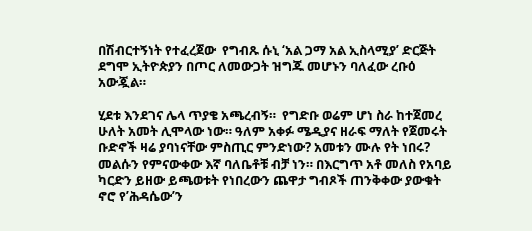በሽብርተኝነት የተፈረጀው  የግብጹ ሱኒ ‘አል ጋማ አል ኢስላሚያ’ ድርጅት ደግሞ ኢትዮጵያን በጦር ለመውጋት ዝግጁ መሆኑን ባለፈው ረቡዕ አውጇል።

ሂደቱ እንደገና ሌላ ጥያቄ አጫረብኝ።  የግድቡ ወሬም ሆነ ስራ ከተጀመረ ሁለት አመት ሊሞላው ነው። ዓለም አቀፉ ሜዲያና ዘራፍ ማለት የጀመሩት ቡድኖች ዛሬ ያባነናቸው ምስጢር ምንድነው? አመቱን ሙሉ የት ነበሩ? መልሱን የምናውቀው እኛ ባለቤቶቹ ብቻ ነን። በእርግጥ አቶ መለስ የአባይ ካርድን ይዘው ይጫወቱት የነበረውን ጨዋታ ግብጾች ጠንቅቀው ያውቁት ኖሮ የ’ሕዳሴው’ን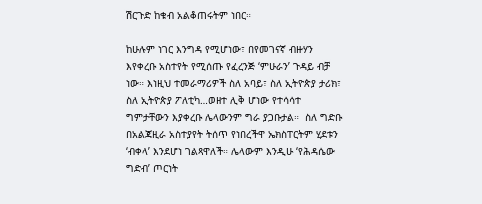ሽርጉድ ከቁብ አልቆጠሩትም ነበር።

ከሁሉም ነገር እንግዳ የሚሆነው፣ በየመገናኛ ብዙሃን እየቀረቡ አስተየት የሚሰጡ የፈረንጅ ‘ምሁራን’ ጉዳይ ብቻ ነው። እነዚህ ተመራማሪዎች ስለ አባይ፣ ስለ ኢትዮጵያ ታሪክ፣ ስለ ኢትዮጵያ ፖለቲካ…ወዘተ ሊቅ ሆነው የተሳሳተ ግምታቸውን እያቀረቡ ሌላውንም ግራ ያጋቡታል።  ስለ ግድቡ በአልጃዚራ አስተያየት ትሰጥ የነበረችዋ ኤክስፐርትም ሂደቱን ‘ብቀላ’ እንደሆነ ገልጻዋለች። ሌላውም እንዲሁ ‘የሕዳሴው ግድብ’ ጦርነት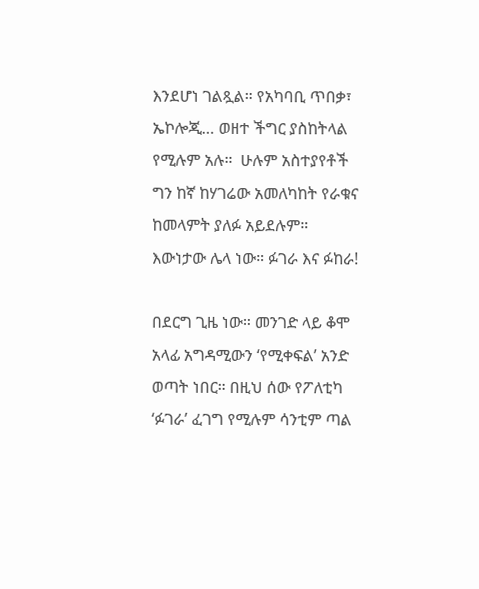እንደሆነ ገልጿል። የአካባቢ ጥበቃ፣ ኤኮሎጂ… ወዘተ ችግር ያስከትላል የሚሉም አሉ።  ሁሉም አስተያየቶች ግን ከኛ ከሃገሬው አመለካከት የራቁና ከመላምት ያለፉ አይደሉም። እውነታው ሌላ ነው። ፉገራ እና ፉከራ!

በደርግ ጊዜ ነው። መንገድ ላይ ቆሞ አላፊ አግዳሚውን ‘የሚቀፍል’ አንድ ወጣት ነበር። በዚህ ሰው የፖለቲካ ‘ፉገራ’ ፈገግ የሚሉም ሳንቲም ጣል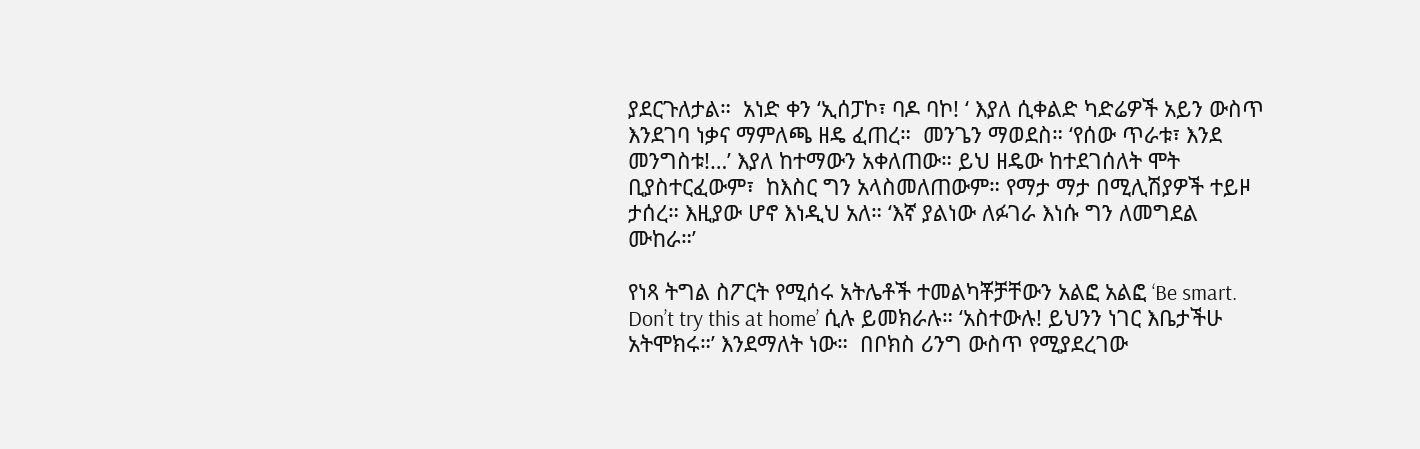ያደርጉለታል።  አነድ ቀን ‘ኢሰፓኮ፣ ባዶ ባኮ! ‘ እያለ ሲቀልድ ካድሬዎች አይን ውስጥ እንደገባ ነቃና ማምለጫ ዘዴ ፈጠረ።  መንጌን ማወደስ። ‘የሰው ጥራቱ፣ እንደ መንግስቱ!…’ እያለ ከተማውን አቀለጠው። ይህ ዘዴው ከተደገሰለት ሞት ቢያስተርፈውም፣  ከእስር ግን አላስመለጠውም። የማታ ማታ በሚሊሽያዎች ተይዞ ታሰረ። እዚያው ሆኖ እነዲህ አለ። ‘እኛ ያልነው ለፉገራ እነሱ ግን ለመግደል ሙከራ።’

የነጻ ትግል ስፖርት የሚሰሩ አትሌቶች ተመልካቾቻቸውን አልፎ አልፎ ‘Be smart. Don’t try this at home’ ሲሉ ይመክራሉ። ‘አስተውሉ! ይህንን ነገር እቤታችሁ አትሞክሩ።’ እንደማለት ነው።  በቦክስ ሪንግ ውስጥ የሚያደረገው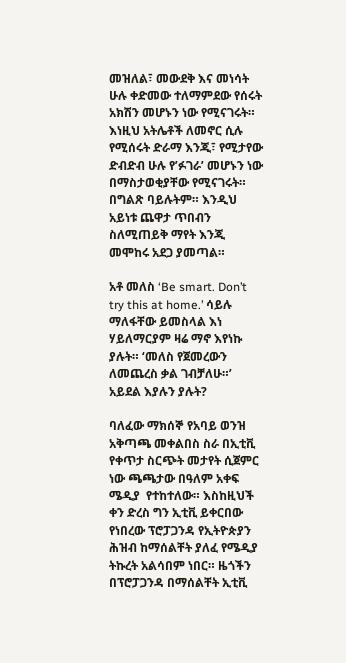መዝለል፣ መውደቅ እና መነሳት ሁሉ ቀድመው ተለማምደው የሰሩት አክሽን መሆኑን ነው የሚናገሩት። እነዚህ አትሌቶች ለመኖር ሲሉ የሚሰሩት ድራማ እንጂ፣ የሚታየው ድብድብ ሁሉ የ’ፉገራ’ መሆኑን ነው በማስታወቂያቸው የሚናገሩት። በግልጽ ባይሉትም። እንዲህ አይነቱ ጨዋታ ጥበብን ስለሚጠይቅ ማየት እንጂ መሞከሩ አደጋ ያመጣል።

አቶ መለስ ‘Be smart. Don’t try this at home.’ ሳይሉ ማለፋቸው ይመስላል እነ ሃይለማርያም ዛሬ ማኖ እየነኩ ያሉት። ‘መለስ የጀመረውን ለመጨረስ ቃል ገብቻለሁ።’ አይደል እያሉን ያሉት?

ባለፈው ማክሰኞ የአባይ ወንዝ አቅጣጫ መቀልበስ ስራ በኢቲቪ የቀጥታ ስርጭት መታየት ሲጀምር ነው ጫጫታው በዓለም አቀፍ ሜዲያ  የተከተለው። እስከዚህች ቀን ድረስ ግን ኢቲቪ ይቀርበው የነበረው ፕሮፓጋንዳ የኢትዮጵያን ሕዝብ ከማሰልቸት ያለፈ የሜዲያ ትኩረት አልሳበም ነበር። ዜጎችን በፕሮፓጋንዳ በማሰልቸት ኢቲቪ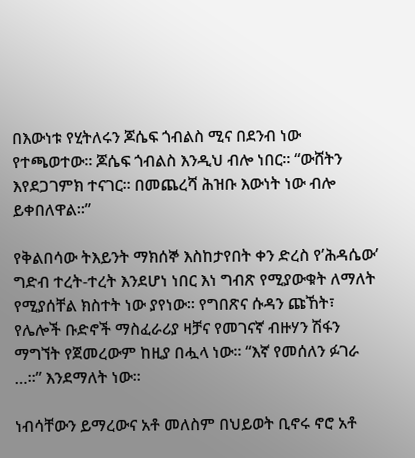በእውነቱ የሂትለሩን ጆሴፍ ጎብልስ ሚና በደንብ ነው የተጫወተው። ጆሴፍ ጎብልስ እንዲህ ብሎ ነበር። “ውሸትን እየደጋገምክ ተናገር። በመጨረሻ ሕዝቡ እውነት ነው ብሎ ይቀበለዋል።”

የቅልበሳው ትእይንት ማክሰኞ እስከታየበት ቀን ድረስ የ’ሕዳሴው’ ግድብ ተረት-ተረት እንደሆነ ነበር እነ ግብጽ የሚያውቁት ለማለት የሚያሰቸል ክስተት ነው ያየነው። የግበጽና ሱዳን ጩኸት፣ የሌሎች ቡድኖች ማስፈራሪያ ዛቻና የመገናኛ ብዙሃን ሽፋን ማግኘት የጀመረውም ከዚያ በሗላ ነው። “እኛ የመሰለን ፉገራ …።” እንደማለት ነው።

ነብሳቸውን ይማረውና አቶ መለስም በህይወት ቢኖሩ ኖሮ አቶ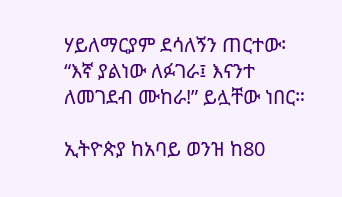ሃይለማርያም ደሳለኝን ጠርተው፡ “እኛ ያልነው ለፉገራ፤ እናንተ ለመገደብ ሙከራ!” ይሏቸው ነበር።

ኢትዮጵያ ከአባይ ወንዝ ከ80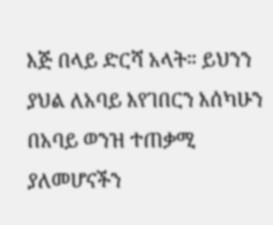እጅ በላይ ድርሻ አላት። ይህንን ያህል ለአባይ እየገበርን እሰካሁን በአባይ ወንዝ ተጠቃሚ ያለመሆናችን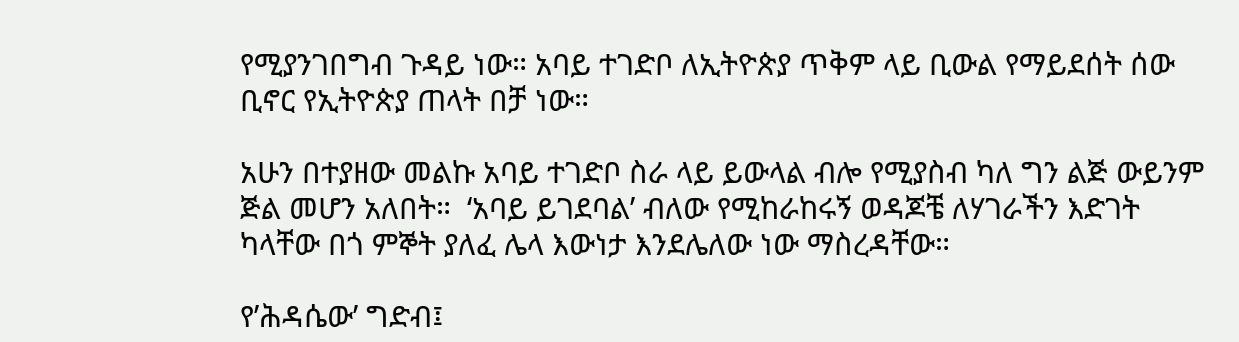የሚያንገበግብ ጉዳይ ነው። አባይ ተገድቦ ለኢትዮጵያ ጥቅም ላይ ቢውል የማይደሰት ሰው ቢኖር የኢትዮጵያ ጠላት በቻ ነው።

አሁን በተያዘው መልኩ አባይ ተገድቦ ስራ ላይ ይውላል ብሎ የሚያስብ ካለ ግን ልጅ ውይንም ጅል መሆን አለበት።  ‘አባይ ይገደባል’ ብለው የሚከራከሩኝ ወዳጆቼ ለሃገራችን እድገት ካላቸው በጎ ምኞት ያለፈ ሌላ እውነታ እንደሌለው ነው ማስረዳቸው።

የ’ሕዳሴው’ ግድብ፤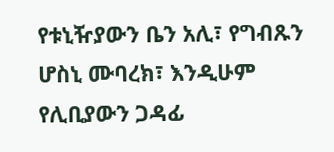የቱኒዥያውን ቤን አሊ፣ የግብጹን ሆስኒ ሙባረክ፣ እንዲሁም የሊቢያውን ጋዳፊ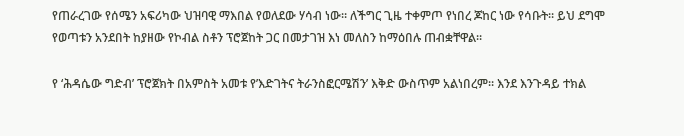የጠራረገው የሰሜን አፍሪካው ህዝባዊ ማእበል የወለደው ሃሳብ ነው። ለችግር ጊዜ ተቀምጦ የነበረ ጆከር ነው የሳቡት። ይህ ደግሞ የወጣቱን አንደበት ከያዘው የኮብል ስቶን ፕሮጀከት ጋር በመታገዝ እነ መለስን ከማዕበሉ ጠብቋቸዋል።

የ ‘ሕዳሴው ግድብ’ ፕሮጀክት በአምስት አመቱ የ’እድገትና ትራንስፎርሜሽን’ እቅድ ውስጥም አልነበረም። እንደ እንጉዳይ ተክል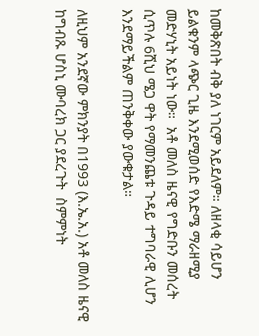ከመቅጽበት ብቅ ያለ ነገርም አይደለም። ለዘላቂ ሳይሆን ይልቁንም ላጭር ጊዜ እንደሚወሰድ የእድሜ ማራዘሚያ መድሃኒት አይነት ነው።  አቶ መለስ ዜናዊ የግድቡን መሰረት ሲጥሉ 6ሺህ ሜጋ ዋት የማመንጨቱ ጉዳይ ተግባራዊ ሊሆን እንደማይችልም ጠንቅቀው ያውቁታል።

ለዚህም አንደኛው ምክንያት በ1993 (እ.ኤ.አ.) አቶ መለስ ዜናዊ ከግብጹ ሆስኒ ሙባረክ ጋር ያደረጉት  ስምምነት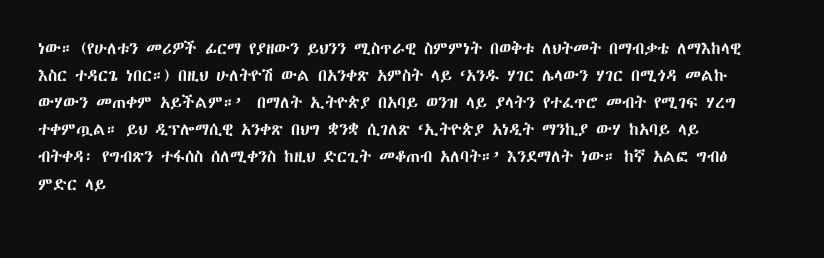ነው። (የሁለቱን መሪዎች ፊርማ የያዘውን ይህንን ሚስጥራዊ ስምምነት በወቅቱ ለህትመት በማብቃቴ ለማእከላዊ እስር ተዳርጌ ነበር።) በዚህ ሁለትዮሽ ውል በአንቀጽ አምስት ላይ ‘አንዱ ሃገር ሌላውን ሃገር በሚጎዳ መልኩ ውሃውን መጠቀም አይችልም።’  በማለት ኢትዮጵያ በአባይ ወንዝ ላይ ያላትን የተፈጥሮ መብት የሚገፍ ሃረግ ተቀምጧል። ይህ ዲፕሎማሲዊ አንቀጽ በህግ ቋንቋ ሲገለጽ ‘ኢትዮጵያ አነዲት ማንኪያ ውሃ ከአባይ ላይ ብትቀዳ፡ የግብጽን ተፋሰስ ሰለሚቀንስ ከዚህ ድርጊት መቆጠብ አለባት።’ እንደማለት ነው። ከኛ አልፎ ግብፅ ምድር ላይ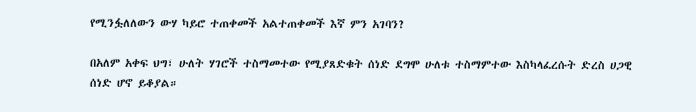የሚንፏለለውን ውሃ ካይሮ ተጠቀመች አልተጠቀመች እኛ ምን አገባን?

በአለም አቀፍ ህግ፣ ሁለት ሃገሮች ተስማመተው የሚያጸድቁት ሰነድ ደግሞ ሁለቱ ተስማምተው እስካላፈረሱት ድረስ ሀጋዊ ሰነድ ሆኖ ይቆያል።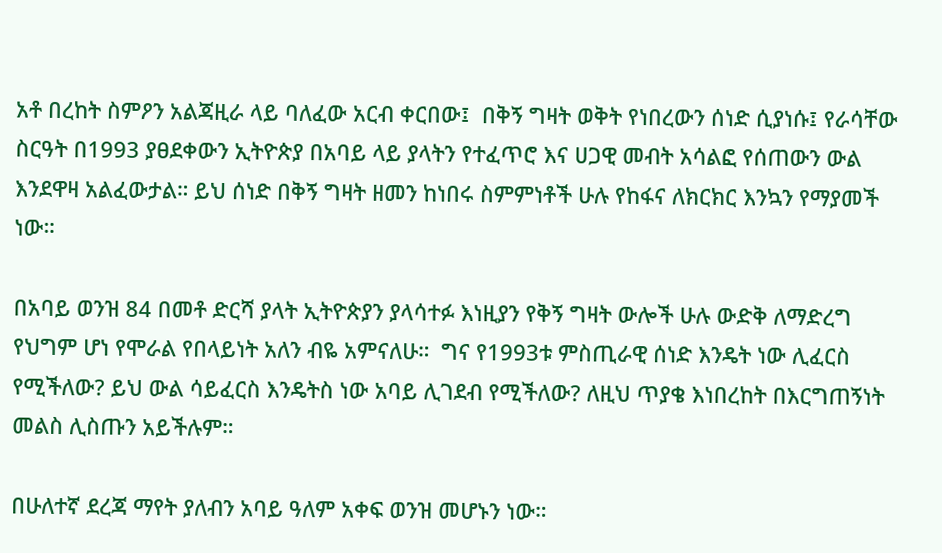አቶ በረከት ስምዖን አልጃዚራ ላይ ባለፈው አርብ ቀርበው፤  በቅኝ ግዛት ወቅት የነበረውን ሰነድ ሲያነሱ፤ የራሳቸው ስርዓት በ1993 ያፀደቀውን ኢትዮጵያ በአባይ ላይ ያላትን የተፈጥሮ እና ሀጋዊ መብት አሳልፎ የሰጠውን ውል እንደዋዛ አልፈውታል። ይህ ሰነድ በቅኝ ግዛት ዘመን ከነበሩ ስምምነቶች ሁሉ የከፋና ለክርክር እንኳን የማያመች ነው።

በአባይ ወንዝ 84 በመቶ ድርሻ ያላት ኢትዮጵያን ያላሳተፉ እነዚያን የቅኝ ግዛት ውሎች ሁሉ ውድቅ ለማድረግ የህግም ሆነ የሞራል የበላይነት አለን ብዬ አምናለሁ።  ግና የ1993ቱ ምስጢራዊ ሰነድ እንዴት ነው ሊፈርስ የሚችለው? ይህ ውል ሳይፈርስ እንዴትስ ነው አባይ ሊገደብ የሚችለው? ለዚህ ጥያቄ እነበረከት በእርግጠኝነት መልስ ሊስጡን አይችሉም።

በሁለተኛ ደረጃ ማየት ያለብን አባይ ዓለም አቀፍ ወንዝ መሆኑን ነው።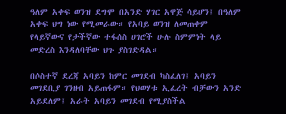ዓለም አቀፍ ወንዝ ደግሞ በአንድ ሃገር አዋጅ ሳይሆን፤ በዓለም አቀፍ ህግ ነው የሚመራው። የአባይ ወንዝ ለመጠቀም  የላይኛውና የታችኛው ተፋሰስ ሀገሮች ሁሉ ስምምነት ላይ መድረስ እንዳለባቸው ህጉ ያስገድዳል።

በሶስተኛ ደረጃ አባይን ከምር መገደብ ካስፈለገ፤ አባይን መገደቢያ ገንዘብ አይጠፋም። የህወሃቱ ኢፈረት ብቻውን አንድ አይደለም፤ አራት አባይን መገደብ የሚያስችል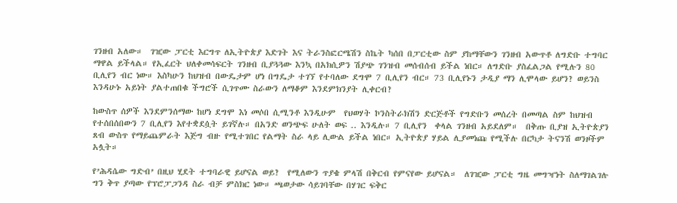ገንዘብ አለው።  ገዢው ፓርቲ እርግጥ ለኢትዮጵያ እድገት እና ትራንስፎርሜሽን ስኬት ካሰበ በፓርቲው ስም ያከማቸውን ገንዘብ አውጥቶ ለግድቡ ተግባር ማዋል ይችላል። የኢፈርት ህለቀመሳፍርት ገንዘብ ቢያጓጓው እንኳ በአክሲዎን ሽያጭ ገንዝብ መሰብሰብ ይችል ነበር። ለግድቡ ያስፈልጋል የሚሉን 80 ቢሊየን ብር ነው። እስካሁን ከህዝብ በውዴታም ሆነ በግዴታ ተገኘ የተባለው ደግሞ 7 ቢሊየን ብር። 73 ቢሊየኑን ታዲያ ማን ሊሞላው ይሆን? ወይንስ እንዳሁኑ አይነት ያልተጠበቁ ችግሮች ሲገጥሙ ስራውን ለማቆም እንደምክንያት ሊቀርብ?

ከውስጥ ሰዎች እንደምንሰማው ከሆነ ደግሞ እነ መሶበ ሲሚንቶ እንዲሁም  የህወሃት ኮንስትራክሽን ድርጅቶች የግድቡን መሰረት በመጣል ስም ከህዝብ የተሰበሰበውን 7 ቢሊየን እየተቋደሷት ይገኛሉ። በአንድ ወንጭፍ ሁለት ወፍ .. እንዲሉ። 7 ቢሊየን  ቀላል ገንዘብ አይደለም።  በቅጡ ቢያዝ ኢትዮጵያን ጸብ ውስጥ የማይጨምራት እጅግ ብዙ የሚተገበር የልማት ስራ ላይ ሊውል ይችል ነበር። ኢትዮጵያ ሃይል ሊያመነጩ የሚችሉ በርካታ ትናንሽ ወንዞችም አሏት።

የ’ሕዳሴው ግድብ’ በዚህ ሂደት ተግባራዊ ይሆናል ወይ?  የሚለውን ጥያቄ ምላሽ በቅርብ የምናየው ይሆናል።  ለገዢው ፓርቲ ግዜ መግዣነት ስለማገልገሉ ግን ቅጥ ያጣው የፕሮፓጋንዳ ስራ ብቻ ምስክር ነው። ጫወታው ሳይገባቸው በሃገር ፍቅር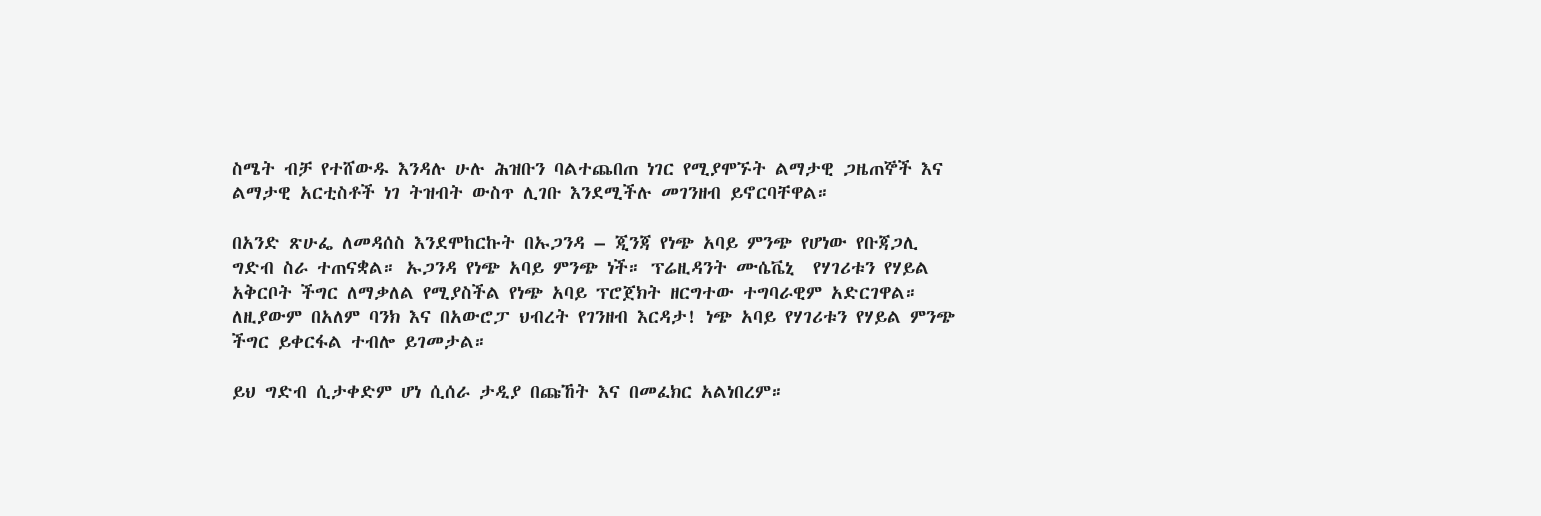ስሜት ብቻ የተሸውዱ እንዳሉ ሁሉ ሕዝቡን ባልተጨበጠ ነገር የሚያሞኙት ልማታዊ ጋዜጠኞች እና ልማታዊ አርቲስቶች ነገ ትዝብት ውስጥ ሊገቡ እንደሚችሉ መገንዘብ ይኖርባቸዋል።

በአንድ ጽሁፌ ለመዳሰስ እንደሞከርኩት በኡጋንዳ – ጂንጃ የነጭ አባይ ምንጭ የሆነው የቡጃጋሊ ግድብ ስራ ተጠናቋል። ኡጋንዳ የነጭ አባይ ምንጭ ነች። ፕሬዚዳንት ሙሴቬኒ  የሃገሪቱን የሃይል አቅርቦት ችግር ለማቃለል የሚያስችል የነጭ አባይ ፕሮጀክት ዘርግተው ተግባራዊም አድርገዋል። ለዚያውም በአለም ባንክ እና በአውሮፓ ህብረት የገንዘብ እርዳታ! ነጭ አባይ የሃገሪቱን የሃይል ምንጭ ችግር ይቀርፋል ተብሎ ይገመታል።

ይህ ግድብ ሲታቀድም ሆነ ሲሰራ ታዲያ በጩኸት እና በመፈክር አልነበረም።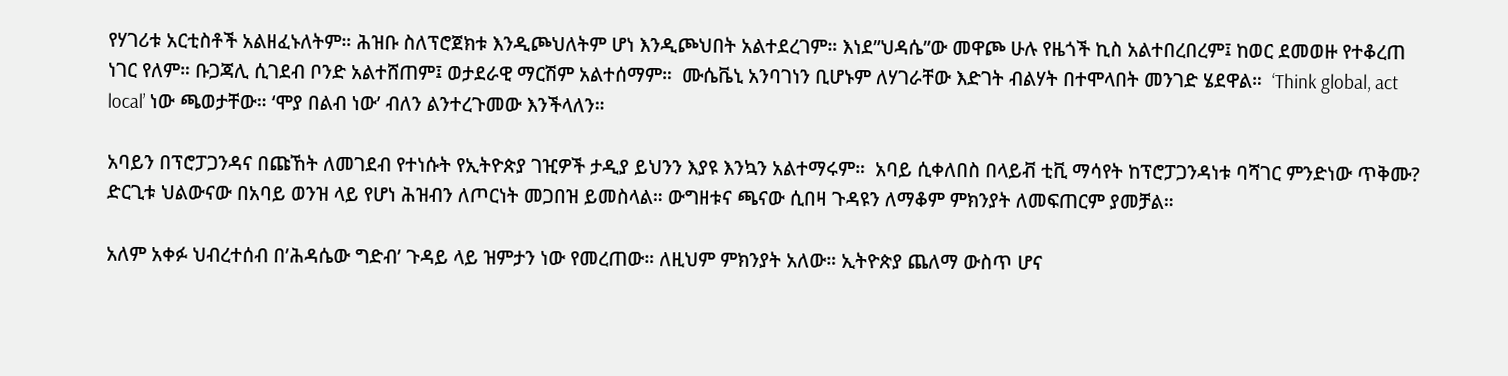የሃገሪቱ አርቲስቶች አልዘፈኑለትም። ሕዝቡ ስለፕሮጀክቱ እንዲጮህለትም ሆነ እንዲጮህበት አልተደረገም። እነደ”ህዳሴ”ው መዋጮ ሁሉ የዜጎች ኪስ አልተበረበረም፤ ከወር ደመወዙ የተቆረጠ ነገር የለም። ቡጋጃሊ ሲገደብ ቦንድ አልተሸጠም፤ ወታደራዊ ማርሽም አልተሰማም።  ሙሴቬኒ አንባገነን ቢሆኑም ለሃገራቸው እድገት ብልሃት በተሞላበት መንገድ ሄደዋል።  ‘Think global, act local’ ነው ጫወታቸው። ‘ሞያ በልብ ነው’ ብለን ልንተረጉመው እንችላለን።

አባይን በፕሮፓጋንዳና በጩኸት ለመገደብ የተነሱት የኢትዮጵያ ገዢዎች ታዲያ ይህንን እያዩ እንኳን አልተማሩም።  አባይ ሲቀለበስ በላይቭ ቲቪ ማሳየት ከፕሮፓጋንዳነቱ ባሻገር ምንድነው ጥቅሙ?  ድርጊቱ ህልውናው በአባይ ወንዝ ላይ የሆነ ሕዝብን ለጦርነት መጋበዝ ይመስላል። ውግዘቱና ጫናው ሲበዛ ጉዳዩን ለማቆም ምክንያት ለመፍጠርም ያመቻል።

አለም አቀፉ ህብረተሰብ በ’ሕዳሴው ግድብ’ ጉዳይ ላይ ዝምታን ነው የመረጠው። ለዚህም ምክንያት አለው። ኢትዮጵያ ጨለማ ውስጥ ሆና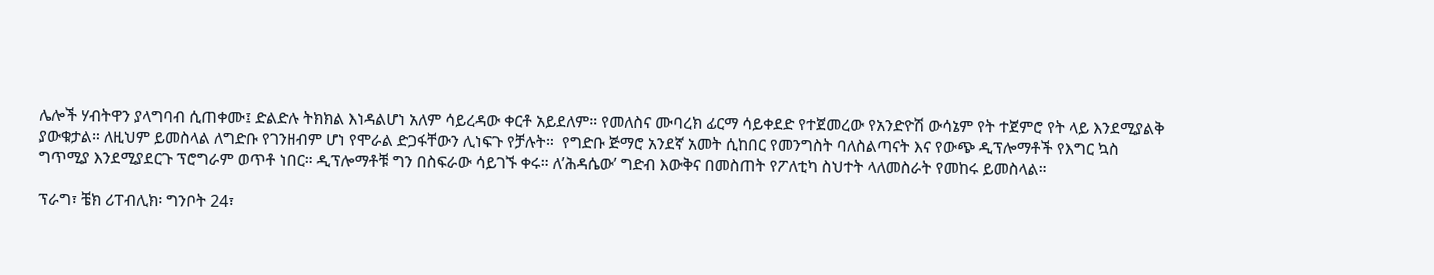ሌሎች ሃብትዋን ያላግባብ ሲጠቀሙ፤ ድልድሉ ትክክል እነዳልሆነ አለም ሳይረዳው ቀርቶ አይደለም። የመለስና ሙባረክ ፊርማ ሳይቀደድ የተጀመረው የአንድዮሽ ውሳኔም የት ተጀምሮ የት ላይ እንደሚያልቅ ያውቁታል። ለዚህም ይመስላል ለግድቡ የገንዘብም ሆነ የሞራል ድጋፋቸውን ሊነፍጉ የቻሉት።  የግድቡ ጅማሮ አንደኛ አመት ሲከበር የመንግስት ባለስልጣናት እና የውጭ ዲፕሎማቶች የእግር ኳስ ግጥሚያ እንደሚያደርጉ ፕሮግራም ወጥቶ ነበር። ዲፕሎማቶቹ ግን በስፍራው ሳይገኙ ቀሩ። ለ’ሕዳሴው’ ግድብ እውቅና በመስጠት የፖለቲካ ስህተት ላለመስራት የመከሩ ይመስላል።

ፕራግ፣ ቼክ ሪፐብሊክ፡ ግንቦት 24፣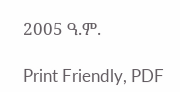2005 ዓ.ም.

Print Friendly, PDF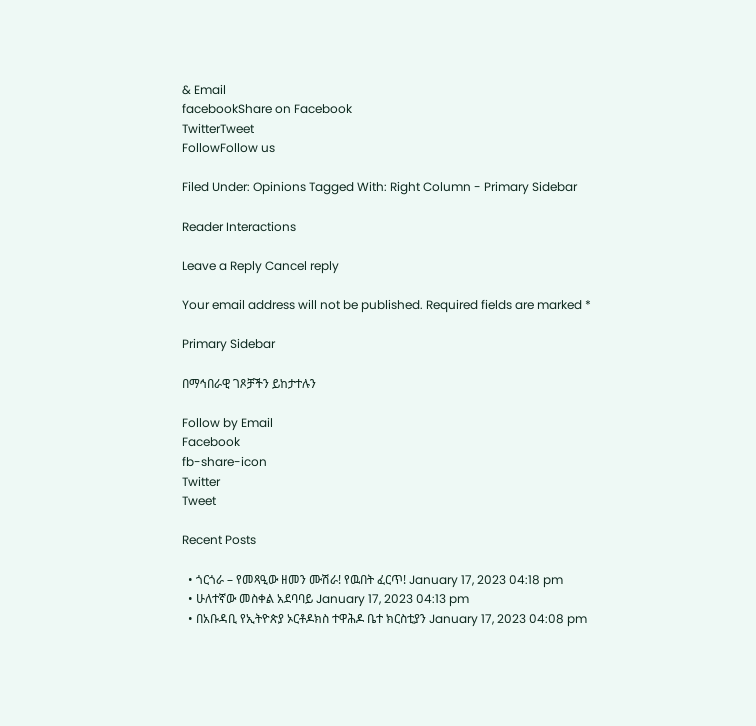& Email
facebookShare on Facebook
TwitterTweet
FollowFollow us

Filed Under: Opinions Tagged With: Right Column - Primary Sidebar

Reader Interactions

Leave a Reply Cancel reply

Your email address will not be published. Required fields are marked *

Primary Sidebar

በማኅበራዊ ገጾቻችን ይከታተሉን

Follow by Email
Facebook
fb-share-icon
Twitter
Tweet

Recent Posts

  • ጎርጎራ – የመጻዒው ዘመን ሙሽራ! የዉበት ፈርጥ! January 17, 2023 04:18 pm
  • ሁለተኛው መስቀል አደባባይ January 17, 2023 04:13 pm
  • በአቡዳቢ የኢትዮጵያ ኦርቶዶክስ ተዋሕዶ ቤተ ክርስቲያን January 17, 2023 04:08 pm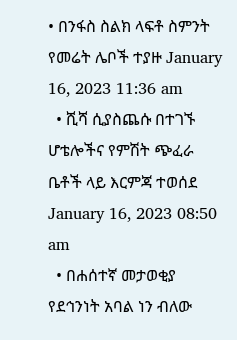• በንፋስ ስልክ ላፍቶ ስምንት የመሬት ሌቦች ተያዙ January 16, 2023 11:36 am
  • ሺሻ ሲያስጨሱ በተገኙ ሆቴሎችና የምሽት ጭፈራ ቤቶች ላይ እርምጃ ተወሰደ January 16, 2023 08:50 am
  • በሐሰተኛ መታወቂያ የደኅንነት አባል ነን ብለው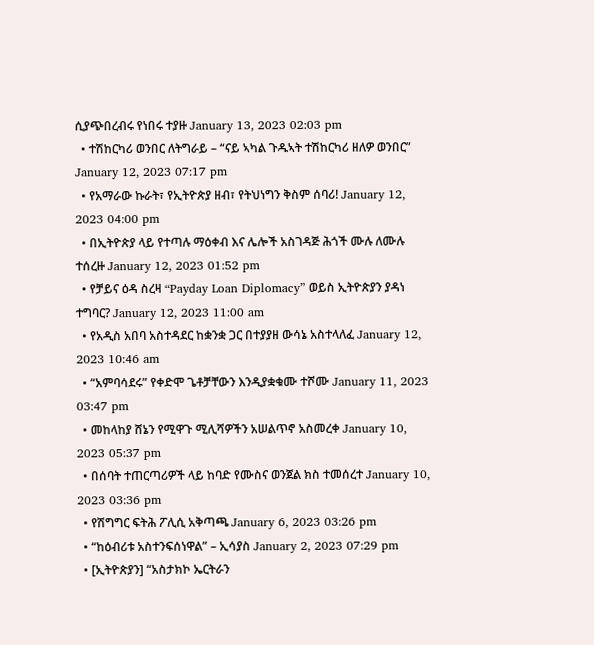ሲያጭበረብሩ የነበሩ ተያዙ January 13, 2023 02:03 pm
  • ተሽከርካሪ ወንበር ለትግራይ – “ናይ ኣካል ጉዱኣት ተሽከርካሪ ዘለዎ ወንበር” January 12, 2023 07:17 pm
  • የአማራው ኩራት፣ የኢትዮጵያ ዘብ፣ የትህነግን ቅስም ሰባሪ! January 12, 2023 04:00 pm
  • በኢትዮጵያ ላይ የተጣሉ ማዕቀብ እና ሌሎች አስገዳጅ ሕጎች ሙሉ ለሙሉ ተሰረዙ January 12, 2023 01:52 pm
  • የቻይና ዕዳ ስረዛ “Payday Loan Diplomacy” ወይስ ኢትዮጵያን ያዳነ ተግባር? January 12, 2023 11:00 am
  • የአዲስ አበባ አስተዳደር ከቋንቋ ጋር በተያያዘ ውሳኔ አስተላለፈ January 12, 2023 10:46 am
  • “አምባሳደሩ” የቀድሞ ጌቶቻቸውን እንዲያቋቁሙ ተሾሙ January 11, 2023 03:47 pm
  • መከላከያ ሸኔን የሚዋጉ ሚሊሻዎችን አሠልጥኖ አስመረቀ January 10, 2023 05:37 pm
  • በሰባት ተጠርጣሪዎች ላይ ከባድ የሙስና ወንጀል ክስ ተመሰረተ January 10, 2023 03:36 pm
  • የሽግግር ፍትሕ ፖሊሲ አቅጣጫ January 6, 2023 03:26 pm
  • “ከዕብሪቱ አስተንፍሰነዋል” – ኢሳያስ January 2, 2023 07:29 pm
  • [ኢትዮጵያን] “አስታክኮ ኤርትራን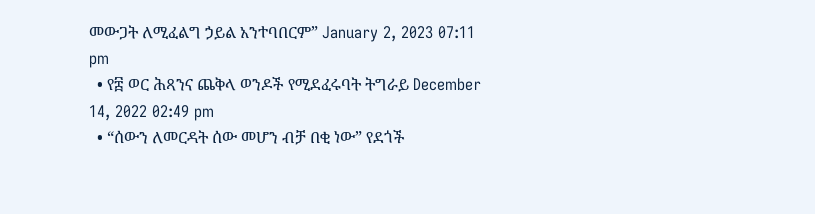መውጋት ለሚፈልግ ኃይል አንተባበርም” January 2, 2023 07:11 pm
  • የ፰ ወር ሕጻንና ጨቅላ ወንዶች የሚደፈሩባት ትግራይ December 14, 2022 02:49 pm
  • “ሰውን ለመርዳት ሰው መሆን ብቻ በቂ ነው” የደጎች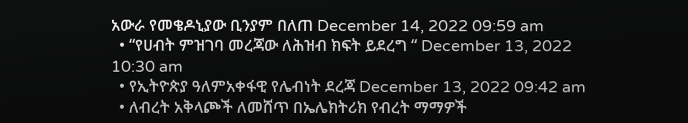አውራ የመቄዶኒያው ቢንያም በለጠ December 14, 2022 09:59 am
  • “የሀብት ምዝገባ መረጃው ለሕዝብ ክፍት ይደረግ “ December 13, 2022 10:30 am
  • የኢትዮጵያ ዓለምአቀፋዊ የሌብነት ደረጃ December 13, 2022 09:42 am
  • ለብረት አቅላጮች ለመሸጥ በኤሌክትሪክ የብረት ማማዎች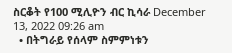ስርቆት የ100 ሚሊዮን ብር ኪሳራ December 13, 2022 09:26 am
  • በትግራይ የሰላም ስምምነቱን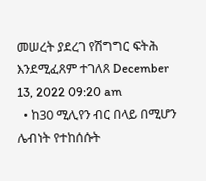መሠረት ያደረገ የሽግግር ፍትሕ እንደሚፈጸም ተገለጸ December 13, 2022 09:20 am
  • ከ30 ሚሊየን ብር በላይ በሚሆን ሌብነት የተከሰሱት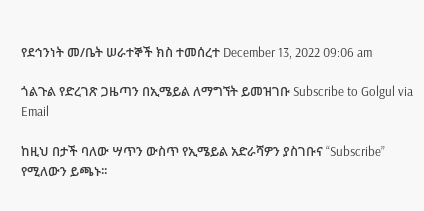የደኅንነት መ/ቤት ሠራተኞች ክስ ተመሰረተ December 13, 2022 09:06 am

ጎልጉል የድረገጽ ጋዜጣን በኢሜይል ለማግኘት ይመዝገቡ Subscribe to Golgul via Email

ከዚህ በታች ባለው ሣጥን ውስጥ የኢሜይል አድራሻዎን ያስገቡና “Subscribe” የሚለውን ይጫኑ፡፡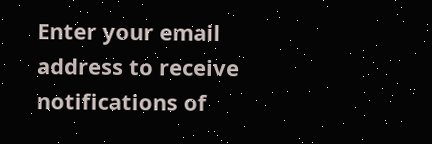Enter your email address to receive notifications of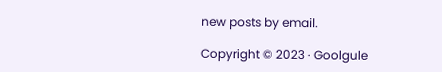new posts by email.

Copyright © 2023 · Goolgule